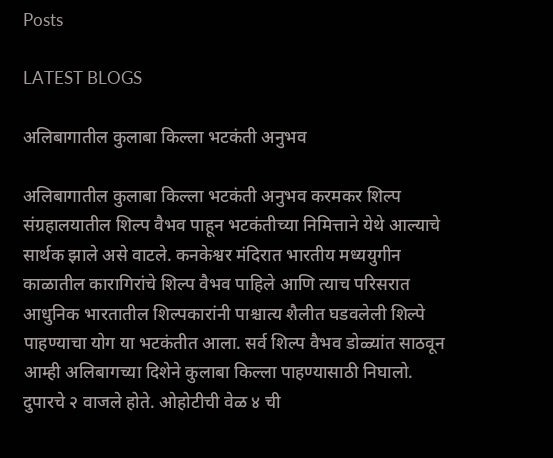Posts

LATEST BLOGS

अलिबागातील कुलाबा किल्ला भटकंती अनुभव

अलिबागातील कुलाबा किल्ला भटकंती अनुभव करमकर शिल्प संग्रहालयातील शिल्प वैभव पाहून भटकंतीच्या निमित्ताने येथे आल्याचे सार्थक झाले असे वाटले. कनकेश्वर मंदिरात भारतीय मध्ययुगीन काळातील कारागिरांचे शिल्प वैभव पाहिले आणि त्याच परिसरात आधुनिक भारतातील शिल्पकारांनी पाश्चात्य शैलीत घडवलेली शिल्पे पाहण्याचा योग या भटकंतीत आला. सर्व शिल्प वैभव डोळ्यांत साठवून आम्ही अलिबागच्या दिशेने कुलाबा किल्ला पाहण्यासाठी निघालो. दुपारचे २ वाजले होते. ओहोटीची वेळ ४ ची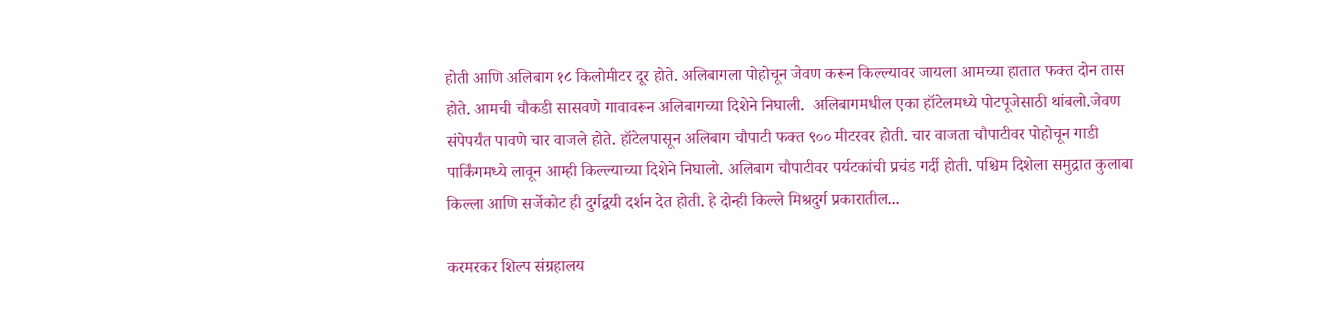होती आणि अलिबाग १८ किलोमीटर दूर होते. अलिबागला पोहोचून जेवण करून किल्ल्यावर जायला आमच्या हातात फक्त दोन तास होते. आमची चौकडी सासवणे गावावरून अलिबागच्या दिशेने निघाली.  अलिबागमधील एका हॉटेलमध्ये पोटपूजेसाठी थांबलो.जेवण संपेपर्यंत पावणे चार वाजले होते. हॉटेलपासून अलिबाग चौपाटी फक्त ९०० मीटरवर होती. चार वाजता चौपाटीवर पोहोचून गाडी पार्किंगमध्ये लावून आम्ही किल्ल्याच्या दिशेने निघालो. अलिबाग चौपाटीवर पर्यटकांची प्रचंड गर्दी होती. पश्चिम दिशेला समुद्रात कुलाबा किल्ला आणि सर्जेकोट ही दुर्गद्वयी दर्शन देत होती. हे दोन्ही किल्ले मिश्रदुर्ग प्रकारातील...

करमरकर शिल्प संग्रहालय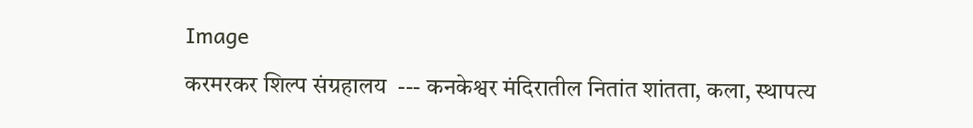Image
करमरकर शिल्प संग्रहालय  --- कनकेश्वर मंदिरातील नितांत शांतता, कला, स्थापत्य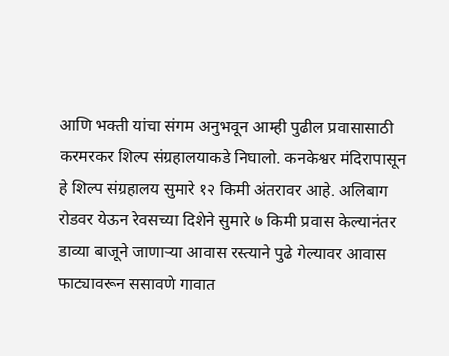आणि भक्ती यांचा संगम अनुभवून आम्ही पुढील प्रवासासाठी करमरकर शिल्प संग्रहालयाकडे निघालो. कनकेश्वर मंदिरापासून हे शिल्प संग्रहालय सुमारे १२ किमी अंतरावर आहे. अलिबाग रोडवर येऊन रेवसच्या दिशेने सुमारे ७ किमी प्रवास केल्यानंतर डाव्या बाजूने जाणाऱ्या आवास रस्त्याने पुढे गेल्यावर आवास फाट्यावरून ससावणे गावात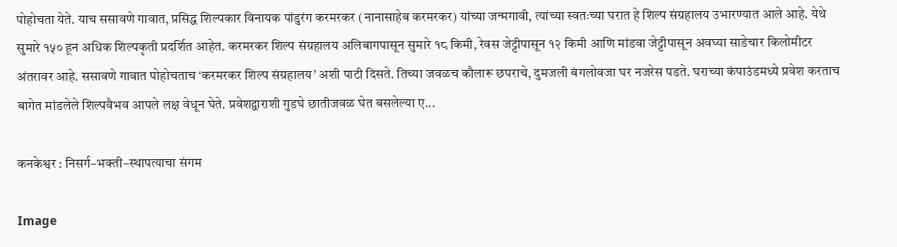पोहोचता येते. याच ससावणे गावात, प्रसिद्ध शिल्पकार विनायक पांडुरंग करमरकर (नानासाहेब करमरकर) यांच्या जन्मगावी, त्यांच्या स्वतःच्या घरात हे शिल्प संग्रहालय उभारण्यात आले आहे. येथे सुमारे १५० हून अधिक शिल्पकृती प्रदर्शित आहेत. करमरकर शिल्प संग्रहालय अलिबागपासून सुमारे १८ किमी, रेवस जेट्टीपासून १२ किमी आणि मांडवा जेट्टीपासून अवघ्या साडेचार किलोमीटर अंतरावर आहे. ससावणे गावात पोहोचताच ‘करमरकर शिल्प संग्रहालय’ अशी पाटी दिसते. तिच्या जवळच कौलारू छपराचे, दुमजली बंगलोवजा घर नजरेस पडते. घराच्या कंपाउंडमध्ये प्रवेश करताच बागेत मांडलेले शिल्पवैभव आपले लक्ष वेधून घेते. प्रवेशद्वाराशी गुडघे छातीजवळ घेत बसलेल्या ए...

कनकेश्वर : निसर्ग–भक्ती–स्थापत्याचा संगम

Image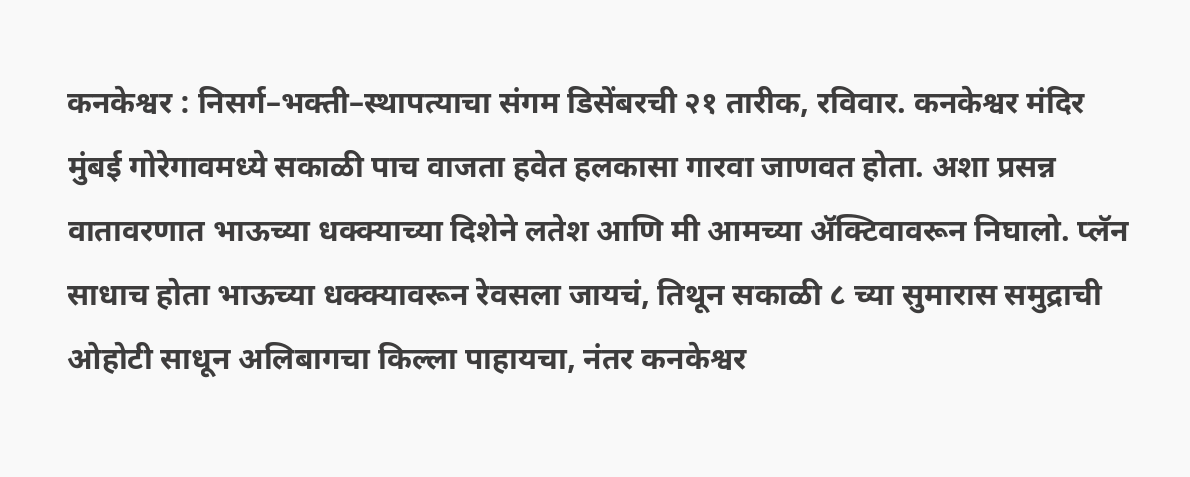कनकेश्वर : निसर्ग–भक्ती–स्थापत्याचा संगम डिसेंबरची २१ तारीक, रविवार. कनकेश्वर मंदिर      मुंबई गोरेगावमध्ये सकाळी पाच वाजता हवेत हलकासा गारवा जाणवत होता. अशा प्रसन्न वातावरणात भाऊच्या धक्क्याच्या दिशेने लतेश आणि मी आमच्या ॲक्टिवावरून निघालो. प्लॅन साधाच होता भाऊच्या धक्क्यावरून रेवसला जायचं, तिथून सकाळी ८ च्या सुमारास समुद्राची ओहोटी साधून अलिबागचा किल्ला पाहायचा, नंतर कनकेश्वर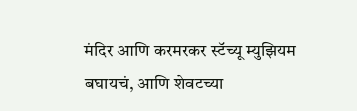मंदिर आणि करमरकर स्टॅच्यू म्युझियम बघायचं, आणि शेवटच्या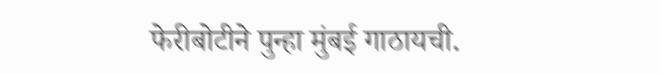फेरीबोटीने पुन्हा मुंबई गाठायची.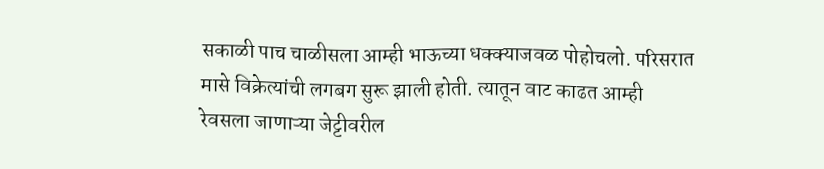सकाळी पाच चाळीसला आम्ही भाऊच्या धक्क्याजवळ पोहोचलो. परिसरात मासे विक्रेत्यांची लगबग सुरू झाली होती. त्यातून वाट काढत आम्ही रेवसला जाणाऱ्या जेट्टीवरील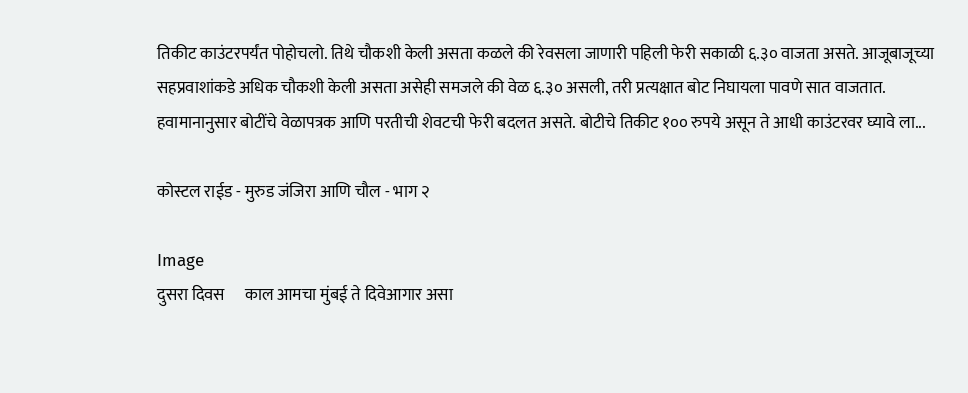तिकीट काउंटरपर्यंत पोहोचलो. तिथे चौकशी केली असता कळले की रेवसला जाणारी पहिली फेरी सकाळी ६.३० वाजता असते. आजूबाजूच्या सहप्रवाशांकडे अधिक चौकशी केली असता असेही समजले की वेळ ६.३० असली, तरी प्रत्यक्षात बोट निघायला पावणे सात वाजतात.      हवामानानुसार बोटींचे वेळापत्रक आणि परतीची शेवटची फेरी बदलत असते. बोटीचे तिकीट १०० रुपये असून ते आधी काउंटरवर घ्यावे ला...

कोस्टल राईड - मुरुड जंजिरा आणि चौल - भाग २

Image
दुसरा दिवस      काल आमचा मुंबई ते दिवेआगार असा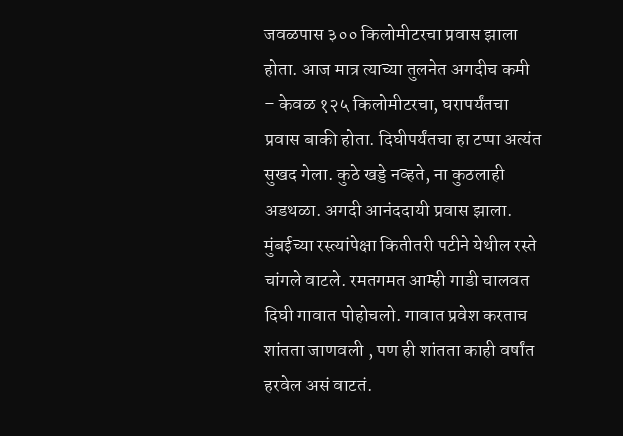जवळपास ३०० किलोमीटरचा प्रवास झाला होता. आज मात्र त्याच्या तुलनेत अगदीच कमी – केवळ १२५ किलोमीटरचा, घरापर्यंतचा प्रवास बाकी होता. दिघीपर्यंतचा हा टप्पा अत्यंत सुखद गेला. कुठे खड्डे नव्हते, ना कुठलाही अडथळा. अगदी आनंददायी प्रवास झाला. मुंबईच्या रस्त्यांपेक्षा कितीतरी पटीने येथील रस्ते चांगले वाटले. रमतगमत आम्ही गाडी चालवत दिघी गावात पोहोचलो. गावात प्रवेश करताच शांतता जाणवली , पण ही शांतता काही वर्षांत हरवेल असं वाटतं.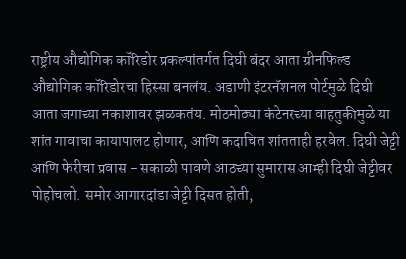राष्ट्रीय औद्योगिक कॉरिडोर प्रकल्पांतर्गत दिघी बंदर आता ग्रीनफिल्ड औद्योगिक कॉरिडोरचा हिस्सा बनलंय. अडाणी इंटरनॅशनल पोर्टमुळे दिघी आता जगाच्या नकाशावर झळकतंय. मोठमोठ्या कंटेनरच्या वाहतुकीमुळे या शांत गावाचा कायापालट होणार, आणि कदाचित शांतताही हरवेल. दिघी जेट्टी आणि फेरीचा प्रवास - सकाळी पावणे आठच्या सुमारास आम्ही दिघी जेट्टीवर पोहोचलो. समोर आगारदांडा जेट्टी दिसत होती,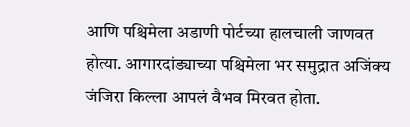आणि पश्चिमेला अडाणी पोर्टच्या हालचाली जाणवत होत्या. आगारदांड्याच्या पश्चिमेला भर समुद्रात अजिंक्य जंजिरा किल्ला आपलं वैभव मिरवत होता.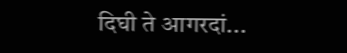दिघी ते आगरदां...